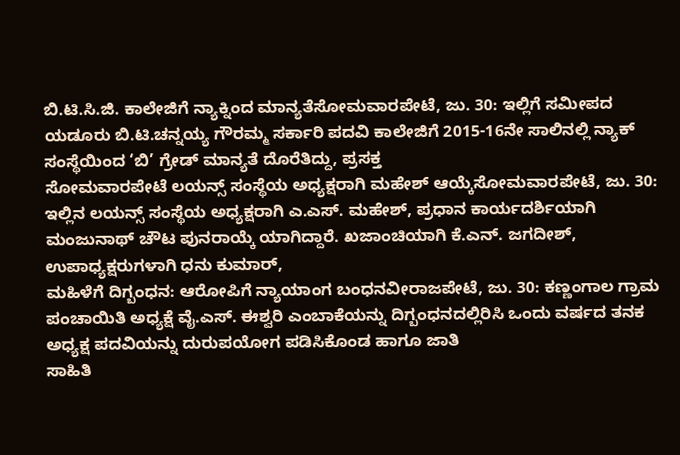ಬಿ.ಟಿ.ಸಿ.ಜಿ. ಕಾಲೇಜಿಗೆ ನ್ಯಾಕ್ನಿಂದ ಮಾನ್ಯತೆಸೋಮವಾರಪೇಟೆ, ಜು. 30: ಇಲ್ಲಿಗೆ ಸಮೀಪದ ಯಡೂರು ಬಿ.ಟಿ.ಚನ್ನಯ್ಯ ಗೌರಮ್ಮ ಸರ್ಕಾರಿ ಪದವಿ ಕಾಲೇಜಿಗೆ 2015-16ನೇ ಸಾಲಿನಲ್ಲಿ ನ್ಯಾಕ್ ಸಂಸ್ಥೆಯಿಂದ ‘ಬಿ’ ಗ್ರೇಡ್ ಮಾನ್ಯತೆ ದೊರೆತಿದ್ದು, ಪ್ರಸಕ್ತ
ಸೋಮವಾರಪೇಟೆ ಲಯನ್ಸ್ ಸಂಸ್ಥೆಯ ಅಧ್ಯಕ್ಷರಾಗಿ ಮಹೇಶ್ ಆಯ್ಕೆಸೋಮವಾರಪೇಟೆ, ಜು. 30: ಇಲ್ಲಿನ ಲಯನ್ಸ್ ಸಂಸ್ಥೆಯ ಅಧ್ಯಕ್ಷರಾಗಿ ಎ.ಎಸ್. ಮಹೇಶ್, ಪ್ರಧಾನ ಕಾರ್ಯದರ್ಶಿಯಾಗಿ ಮಂಜುನಾಥ್ ಚೌಟ ಪುನರಾಯ್ಕೆ ಯಾಗಿದ್ದಾರೆ. ಖಜಾಂಚಿಯಾಗಿ ಕೆ.ಎನ್. ಜಗದೀಶ್, ಉಪಾಧ್ಯಕ್ಷರುಗಳಾಗಿ ಧನು ಕುಮಾರ್,
ಮಹಿಳೆಗೆ ದಿಗ್ಬಂಧನ: ಆರೋಪಿಗೆ ನ್ಯಾಯಾಂಗ ಬಂಧನವೀರಾಜಪೇಟೆ, ಜು. 30: ಕಣ್ಣಂಗಾಲ ಗ್ರಾಮ ಪಂಚಾಯಿತಿ ಅಧ್ಯಕ್ಷೆ ವೈ.ಎಸ್. ಈಶ್ವರಿ ಎಂಬಾಕೆಯನ್ನು ದಿಗ್ಬಂಧನದಲ್ಲಿರಿಸಿ ಒಂದು ವರ್ಷದ ತನಕ ಅಧ್ಯಕ್ಷ ಪದವಿಯನ್ನು ದುರುಪಯೋಗ ಪಡಿಸಿಕೊಂಡ ಹಾಗೂ ಜಾತಿ
ಸಾಹಿತಿ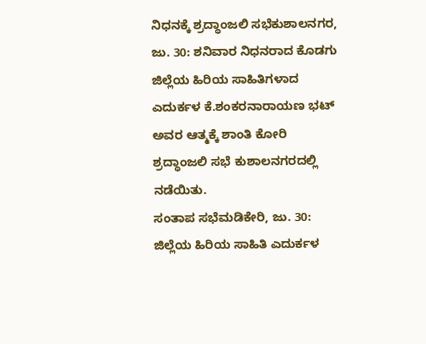ನಿಧನಕ್ಕೆ ಶ್ರದ್ಧಾಂಜಲಿ ಸಭೆಕುಶಾಲನಗರ, ಜು. 30: ಶನಿವಾರ ನಿಧನರಾದ ಕೊಡಗು ಜಿಲ್ಲೆಯ ಹಿರಿಯ ಸಾಹಿತಿಗಳಾದ ಎದುರ್ಕಳ ಕೆ.ಶಂಕರನಾರಾಯಣ ಭಟ್ ಅವರ ಆತ್ಮಕ್ಕೆ ಶಾಂತಿ ಕೋರಿ ಶ್ರದ್ಧಾಂಜಲಿ ಸಭೆ ಕುಶಾಲನಗರದಲ್ಲಿ ನಡೆಯಿತು.
ಸಂತಾಪ ಸಭೆಮಡಿಕೇರಿ, ಜು. 30: ಜಿಲ್ಲೆಯ ಹಿರಿಯ ಸಾಹಿತಿ ಎದುರ್ಕಳ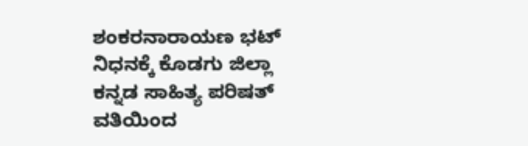ಶಂಕರನಾರಾಯಣ ಭಟ್ ನಿಧನಕ್ಕೆ ಕೊಡಗು ಜಿಲ್ಲಾ ಕನ್ನಡ ಸಾಹಿತ್ಯ ಪರಿಷತ್ ವತಿಯಿಂದ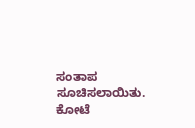ಸಂತಾಪ ಸೂಚಿಸಲಾಯಿತು. ಕೋಟೆ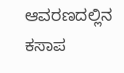ಆವರಣದಲ್ಲಿನ ಕಸಾಪ